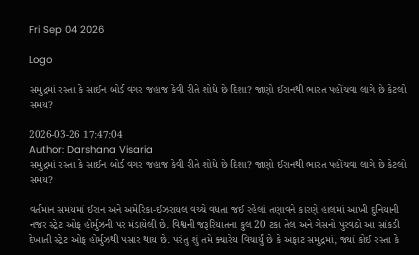Fri Sep 04 2026

Logo

સમુદ્રમાં રસ્તા કે સાઈન બોર્ડ વગર જહાજ કેવી રીતે શોધે છે દિશા? જાણો ઈરાનથી ભારત પહોંચવા લાગે છે કેટલો સમય?

2026-03-26 17:47:04
Author: Darshana Visaria
સમુદ્રમાં રસ્તા કે સાઈન બોર્ડ વગર જહાજ કેવી રીતે શોધે છે દિશા? જાણો ઈરાનથી ભારત પહોંચવા લાગે છે કેટલો સમય?

વર્તમાન સમયમાં ઈરાન અને અમેરિકા-ઈઝરાયલ વચ્ચે વધતા જઈ રહેલાં તણાવને કારણે હાલમાં આખી દુનિયાની નજર સ્ટ્રેટ ઓફ હોર્મુઝની પર મંડાયેલી છે. વિશ્વની જરૂરિયાતના કુલ 20 ટકા તેલ અને ગેસનો પુરવઠો આ સાંકડી દેખાતી સ્ટ્રેટ ઓફ હોર્મુઝથી પસાર થાય છે. પરંતુ શું તમે ક્યારેય વિચાર્યું છે કે અફાટ સમુદ્રમાં, જ્યાં કોઈ રસ્તા કે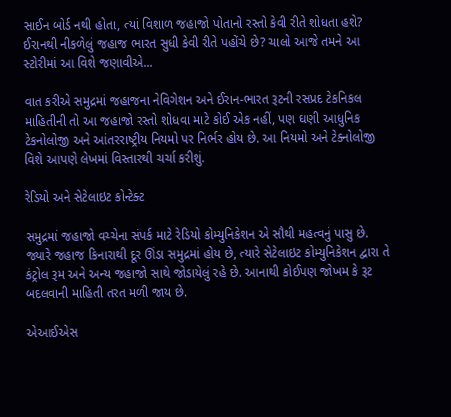સાઈન બોર્ડ નથી હોતા, ત્યાં વિશાળ જહાજો પોતાનો રસ્તો કેવી રીતે શોધતા હશે? ઈરાનથી નીકળેલું જહાજ ભારત સુધી કેવી રીતે પહોંચે છે? ચાલો આજે તમને આ સ્ટોરીમાં આ વિશે જણાવીએ...

વાત કરીએ સમુદ્રમાં જહાજના નેવિગેશન અને ઈરાન-ભારત રૂટની રસપ્રદ ટેકનિકલ માહિતીની તો આ જહાજો રસ્તો શોધવા માટે કોઈ એક નહીં, પણ ઘણી આધુનિક ટેકનોલોજી અને આંતરરાષ્ટ્રીય નિયમો પર નિર્ભર હોય છે. આ નિયમો અને ટેક્નોલોજી વિશે આપણે લેખમાં વિસ્તારથી ચર્ચા કરીશું.

રેડિયો અને સેટેલાઇટ કોન્ટેક્ટ

સમુદ્રમાં જહાજો વચ્ચેના સંપર્ક માટે રેડિયો કોમ્યુનિકેશન એ સૌથી મહત્વનું પાસુ છે. જ્યારે જહાજ કિનારાથી દૂર ઊંડા સમુદ્રમાં હોય છે, ત્યારે સેટેલાઇટ કોમ્યુનિકેશન દ્વારા તે કંટ્રોલ રૂમ અને અન્ય જહાજો સાથે જોડાયેલું રહે છે. આનાથી કોઈપણ જોખમ કે રૂટ બદલવાની માહિતી તરત મળી જાય છે.

એઆઈએસ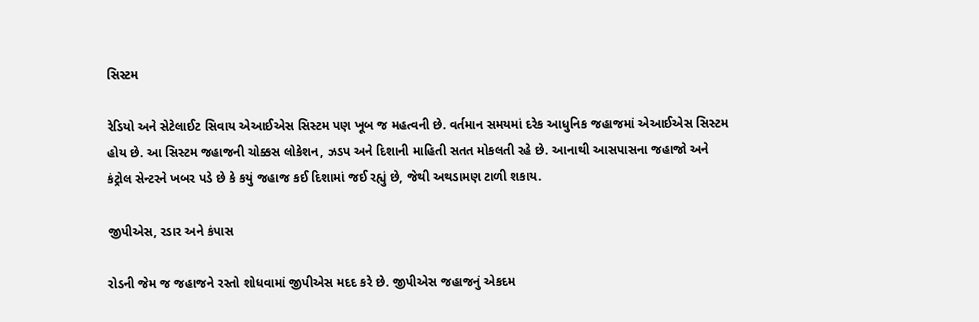સિસ્ટમ

રેડિયો અને સેટેલાઈટ સિવાય એઆઈએસ સિસ્ટમ પણ ખૂબ જ મહત્વની છે. વર્તમાન સમયમાં દરેક આધુનિક જહાજમાં એઆઈએસ સિસ્ટમ હોય છે. આ સિસ્ટમ જહાજની ચોક્કસ લોકેશન, ઝડપ અને દિશાની માહિતી સતત મોકલતી રહે છે. આનાથી આસપાસના જહાજો અને કંટ્રોલ સેન્ટરને ખબર પડે છે કે કયું જહાજ કઈ દિશામાં જઈ રહ્યું છે, જેથી અથડામણ ટાળી શકાય.

જીપીએસ, રડાર અને કંપાસ

રોડની જેમ જ જહાજને રસ્તો શોધવામાં જીપીએસ મદદ કરે છે. જીપીએસ જહાજનું એકદમ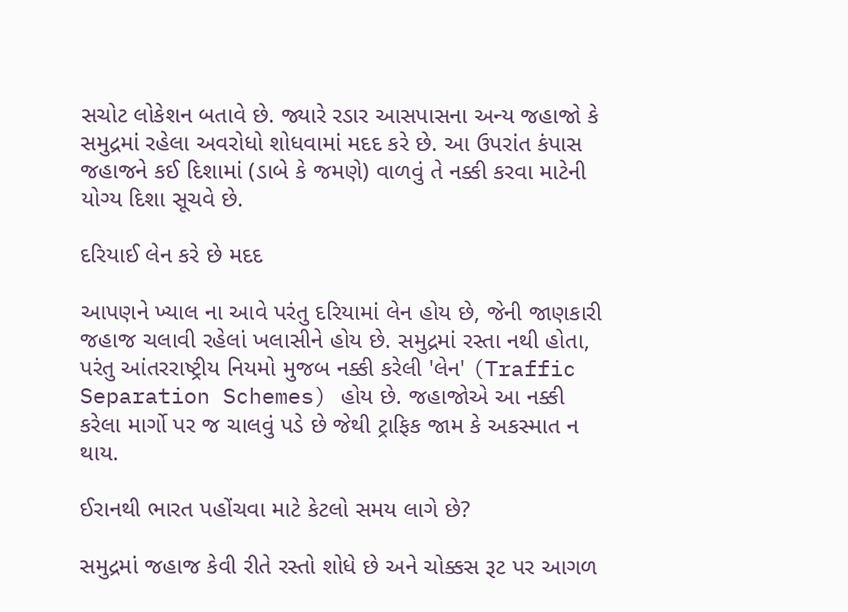સચોટ લોકેશન બતાવે છે. જ્યારે રડાર આસપાસના અન્ય જહાજો કે સમુદ્રમાં રહેલા અવરોધો શોધવામાં મદદ કરે છે. આ ઉપરાંત કંપાસ જહાજને કઈ દિશામાં (ડાબે કે જમણે) વાળવું તે નક્કી કરવા માટેની યોગ્ય દિશા સૂચવે છે.

દરિયાઈ લેન કરે છે મદદ

આપણને ખ્યાલ ના આવે પરંતુ દરિયામાં લેન હોય છે, જેની જાણકારી જહાજ ચલાવી રહેલાં ખલાસીને હોય છે. સમુદ્રમાં રસ્તા નથી હોતા, પરંતુ આંતરરાષ્ટ્રીય નિયમો મુજબ નક્કી કરેલી 'લેન' (Traffic Separation Schemes) હોય છે. જહાજોએ આ નક્કી કરેલા માર્ગો પર જ ચાલવું પડે છે જેથી ટ્રાફિક જામ કે અકસ્માત ન થાય.

ઈરાનથી ભારત પહોંચવા માટે કેટલો સમય લાગે છે?

સમુદ્રમાં જહાજ કેવી રીતે રસ્તો શોધે છે અને ચોક્કસ રૂટ પર આગળ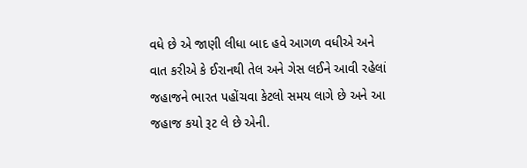વધે છે એ જાણી લીધા બાદ હવે આગળ વધીએ અને વાત કરીએ કે ઈરાનથી તેલ અને ગેસ લઈને આવી રહેલાં જહાજને ભારત પહોંચવા કેટલો સમય લાગે છે અને આ જહાજ કયો રૂટ લે છે એની.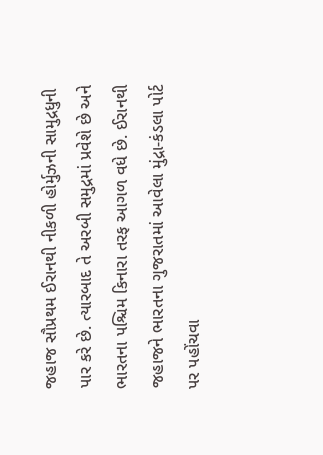જહાજ સૌપ્રથમ ઈરાનથી નીકળી હોર્મુઝની સામુદ્રધુની પાર કરે છે. ત્યારબાદ તે અરબી સમુદ્રમાં પ્રવેશે છે અને ભારતના પશ્ચિમ કિનારા તરફ આગળ વધે છે. ઈરાનથી જહાજને ભારતના ગુજરાતમાં આવેલા મુંદ્રા-કંડલા પોર્ટ પર પહોંચવા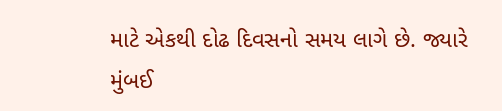માટે એકથી દોઢ દિવસનો સમય લાગે છે. જ્યારે મુંબઈ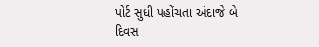પોર્ટ સુધી પહોંચતા અંદાજે બે દિવસ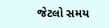જેટલો સમય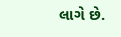લાગે છે.